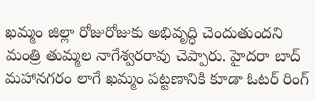ఖమ్మం జిల్లా రోజురోజుకు అభివృద్ధి చెందుతుందని మంత్రి తుమ్మల నాగేశ్వరరావు చెప్పారు. హైదరా బాద్ మహానగరం లాగే ఖమ్మం పట్టణానికి కూడా ఓటర్ రింగ్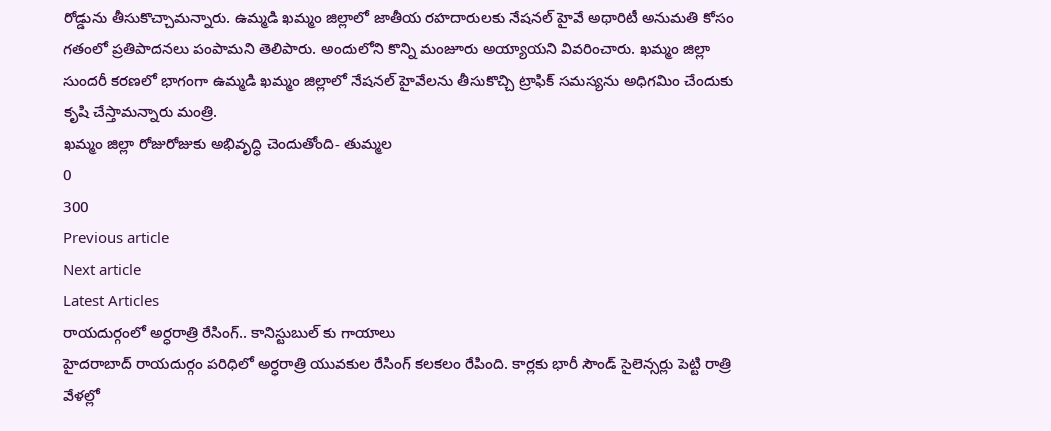రోడ్డును తీసుకొచ్చామన్నారు. ఉమ్మడి ఖమ్మం జిల్లాలో జాతీయ రహదారులకు నేషనల్ హైవే అథారిటీ అనుమతి కోసం గతంలో ప్రతిపాదనలు పంపామని తెలిపారు. అందులోని కొన్ని మంజూరు అయ్యాయని వివరించారు. ఖమ్మం జిల్లా సుందరీ కరణలో భాగంగా ఉమ్మడి ఖమ్మం జిల్లాలో నేషనల్ హైవేలను తీసుకొచ్చి ట్రాఫిక్ సమస్యను అధిగమిం చేందుకు కృషి చేస్తామన్నారు మంత్రి.
ఖమ్మం జిల్లా రోజురోజుకు అభివృద్ధి చెందుతోంది- తుమ్మల
0
300
Previous article
Next article
Latest Articles
రాయదుర్గంలో అర్ధరాత్రి రేసింగ్.. కానిస్టుబుల్ కు గాయాలు
హైదరాబాద్ రాయదుర్గం పరిధిలో అర్ధరాత్రి యువకుల రేసింగ్ కలకలం రేపింది. కార్లకు భారీ సౌండ్ సైలెన్సర్లు పెట్టి రాత్రి వేళల్లో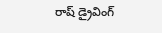రాష్ డ్రైవింగ్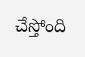చేస్తోంది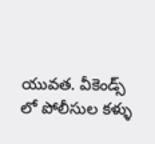యువత. వీకెండ్స్ లో పోలీసుల కళ్ళు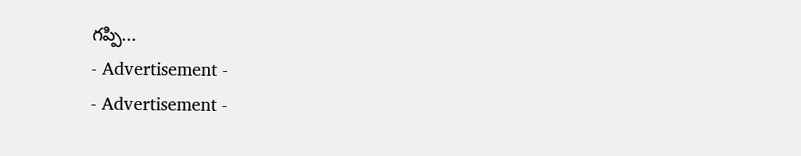గప్పి...
- Advertisement -
- Advertisement -